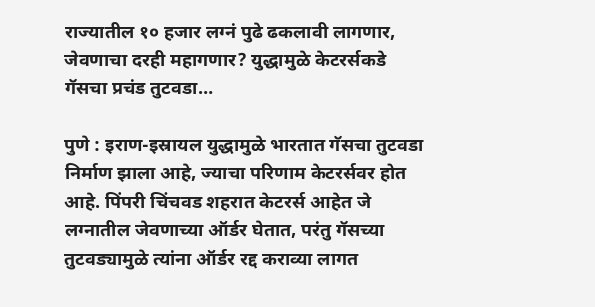राज्यातील १० हजार लग्नं पुढे ढकलावी लागणार, जेवणाचा दरही महागणार? युद्धामुळे केटरर्सकडे गॅसचा प्रचंड तुटवडा…

पुणे : इराण-इस्रायल युद्धामुळे भारतात गॅसचा तुटवडा निर्माण झाला आहे, ज्याचा परिणाम केटरर्सवर होत आहे. पिंपरी चिंचवड शहरात केटरर्स आहेत जे लग्नातील जेवणाच्या ऑर्डर घेतात, परंतु गॅसच्या तुटवड्यामुळे त्यांना ऑर्डर रद्द कराव्या लागत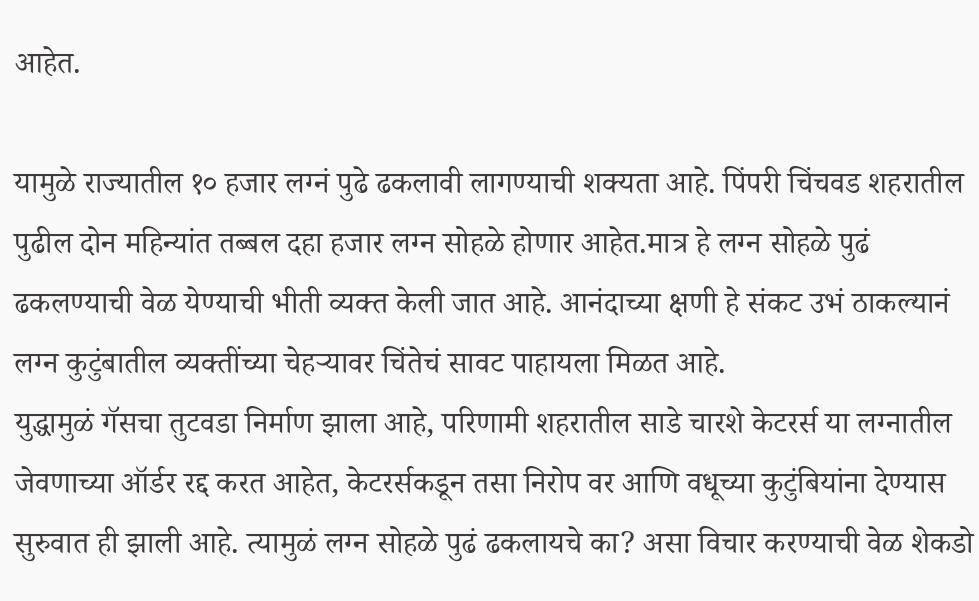आहेत.

यामुळे राज्यातील १० हजार लग्नं पुढे ढकलावी लागण्याची शक्यता आहे. पिंपरी चिंचवड शहरातील पुढील दोन महिन्यांत तब्बल दहा हजार लग्न सोहळे होणार आहेत.मात्र हे लग्न सोहळे पुढं ढकलण्याची वेळ येण्याची भीती व्यक्त केली जात आहे. आनंदाच्या क्षणी हे संकट उभं ठाकल्यानं लग्न कुटुंबातील व्यक्तींच्या चेहऱ्यावर चिंतेचं सावट पाहायला मिळत आहे.
युद्धामुळं गॅसचा तुटवडा निर्माण झाला आहे, परिणामी शहरातील साडे चारशे केटरर्स या लग्नातील जेवणाच्या ऑर्डर रद्द करत आहेत, केटरर्सकडून तसा निरोप वर आणि वधूच्या कुटुंबियांना देण्यास सुरुवात ही झाली आहे. त्यामुळं लग्न सोहळे पुढं ढकलायचे का? असा विचार करण्याची वेळ शेकडो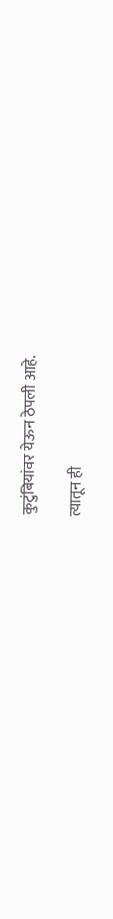कुटुंबियांवर येऊन ठेपली आहे.

त्यातून ही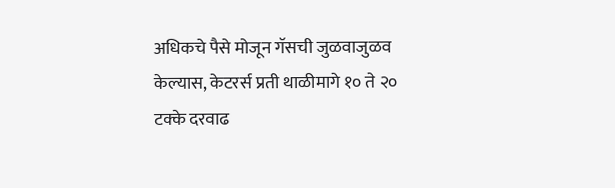अधिकचे पैसे मोजून गॅसची जुळवाजुळव केल्यास, केटरर्स प्रती थाळीमागे १० ते २० टक्के दरवाढ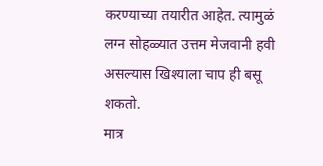करण्याच्या तयारीत आहेत. त्यामुळं लग्न सोहळ्यात उत्तम मेजवानी हवी असल्यास खिश्याला चाप ही बसू शकतो.
मात्र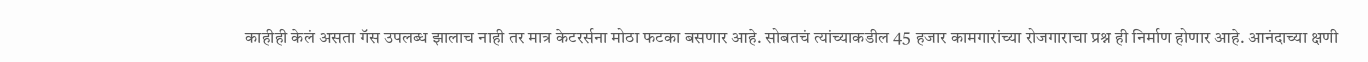काहीही केलं असता गॅस उपलब्ध झालाच नाही तर मात्र केटरर्सना मोठा फटका बसणार आहे. सोबतचं त्यांच्याकडील 45 हजार कामगारांच्या रोजगाराचा प्रश्न ही निर्माण होणार आहे. आनंदाच्या क्षणी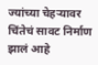ज्यांच्या चेहऱ्यावर चिंतेचं सावट निर्माण झालं आहे